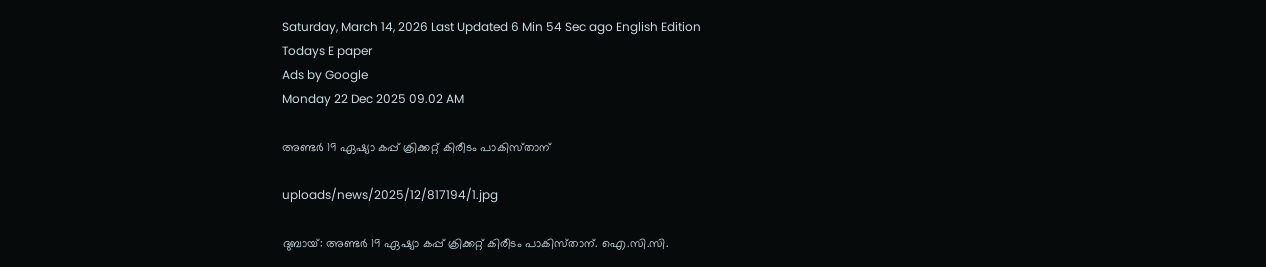Saturday, March 14, 2026 Last Updated 6 Min 54 Sec ago English Edition
Todays E paper
Ads by Google
Monday 22 Dec 2025 09.02 AM

അണ്ടര്‍ 19 ഏഷ്യാ കപ്പ്‌ ക്രിക്കറ്റ്‌ കിരീടം പാകിസ്‌താന്‌

uploads/news/2025/12/817194/1.jpg

ദുബായ്‌: അണ്ടര്‍ 19 ഏഷ്യാ കപ്പ്‌ ക്രിക്കറ്റ്‌ കിരീടം പാകിസ്‌താന്‌. ഐ.സി.സി.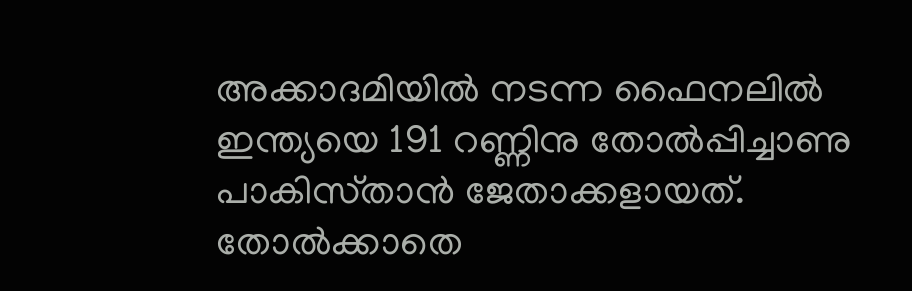അക്കാദമിയില്‍ നടന്ന ഫൈനലില്‍ ഇന്ത്യയെ 191 റണ്ണിനു തോല്‍പ്പിച്ചാണു പാകിസ്‌താന്‍ ജേതാക്കളായത്‌.
തോല്‍ക്കാതെ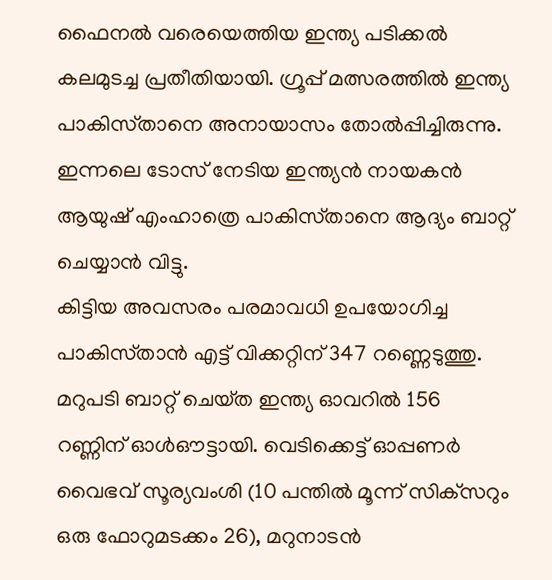ഫൈനല്‍ വരെയെത്തിയ ഇന്ത്യ പടിക്കല്‍ കലമുടച്ച പ്രതീതിയായി. ഗ്രൂപ്പ്‌ മത്സരത്തില്‍ ഇന്ത്യ പാകിസ്‌താനെ അനായാസം തോല്‍പ്പിച്ചിരുന്നു. ഇന്നലെ ടോസ്‌ നേടിയ ഇന്ത്യന്‍ നായകന്‍ ആയുഷ്‌ എംഹാത്രെ പാകിസ്‌താനെ ആദ്യം ബാറ്റ്‌ ചെയ്യാന്‍ വിട്ടു.
കിട്ടിയ അവസരം പരമാവധി ഉപയോഗിച്ച പാകിസ്‌താന്‍ എട്ട്‌ വിക്കറ്റിന്‌ 347 റണ്ണെടുത്തു. മറുപടി ബാറ്റ്‌ ചെയ്‌ത ഇന്ത്യ ഓവറില്‍ 156 റണ്ണിന്‌ ഓള്‍ഔട്ടായി. വെടിക്കെട്ട്‌ ഓപ്പണര്‍ വൈഭവ്‌ സൂര്യവംശി (10 പന്തില്‍ മൂന്ന്‌ സിക്‌സറും ഒരു ഫോറുമടക്കം 26), മറുനാടന്‍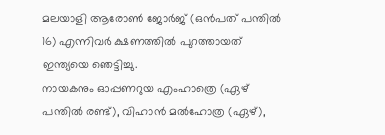മലയാളി ആരോണ്‍ ജോര്‍ജ്‌ (ഒന്‍പത്‌ പന്തില്‍ 16) എന്നിവര്‍ ക്ഷണത്തില്‍ പുറത്തായത്‌ ഇന്ത്യയെ ഞെട്ടിച്ചു.
നായകനും ഓപ്പണറുയ എംഹാത്രെ (ഏഴ്‌ പന്തില്‍ രണ്ട്‌), വിഹാന്‍ മല്‍ഹോത്ര (ഏഴ്‌),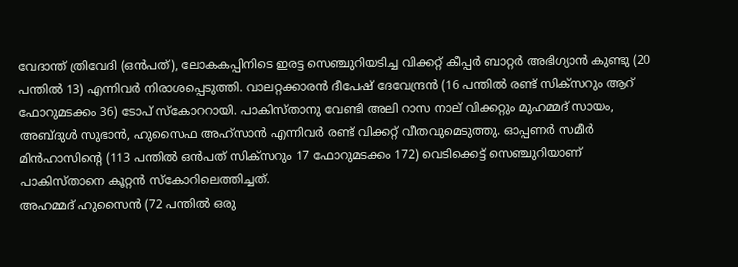വേദാന്ത്‌ ത്രിവേദി (ഒന്‍പത്‌), ലോകകപ്പിനിടെ ഇരട്ട സെഞ്ചുറിയടിച്ച വിക്കറ്റ്‌ കീപ്പര്‍ ബാറ്റര്‍ അഭിഗ്യാന്‍ കുണ്ടു (20 പന്തില്‍ 13) എന്നിവര്‍ നിരാശപ്പെടുത്തി. വാലറ്റക്കാരന്‍ ദീപേഷ്‌ ദേവേന്ദ്രന്‍ (16 പന്തില്‍ രണ്ട്‌ സിക്‌സറും ആറ്‌ ഫോറുമടക്കം 36) ടോപ്‌ സ്‌കോററായി. പാകിസ്‌താനു വേണ്ടി അലി റാസ നാല്‌ വിക്കറ്റും മുഹമ്മദ്‌ സായം, അബ്‌ദുള്‍ സുഭാന്‍, ഹുസൈഫ അഹ്‌സാന്‍ എന്നിവര്‍ രണ്ട്‌ വിക്കറ്റ്‌ വീതവുമെടുത്തു. ഓപ്പണര്‍ സമീര്‍ മിന്‍ഹാസിന്റെ (113 പന്തില്‍ ഒന്‍പത്‌ സിക്‌സറും 17 ഫോറുമടക്കം 172) വെടിക്കെട്ട്‌ സെഞ്ചുറിയാണ്‌ പാകിസ്‌താനെ കൂറ്റന്‍ സ്‌കോറിലെത്തിച്ചത്‌.
അഹമ്മദ്‌ ഹുസൈന്‍ (72 പന്തില്‍ ഒരു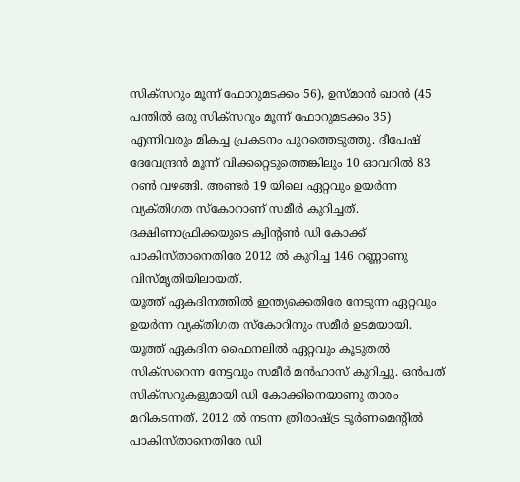സിക്‌സറും മൂന്ന്‌ ഫോറുമടക്കം 56), ഉസ്‌മാന്‍ ഖാന്‍ (45 പന്തില്‍ ഒരു സിക്‌സറും മൂന്ന്‌ ഫോറുമടക്കം 35) എന്നിവരും മികച്ച പ്രകടനം പുറത്തെടുത്തു. ദീപേഷ്‌ ദേവേന്ദ്രന്‍ മൂന്ന്‌ വിക്കറ്റെടുത്തെങ്കിലും 10 ഓവറില്‍ 83 റണ്‍ വഴങ്ങി. അണ്ടര്‍ 19 യിലെ ഏറ്റവും ഉയര്‍ന്ന വ്യക്‌തിഗത സ്‌കോറാണ്‌ സമീര്‍ കുറിച്ചത്‌. ദക്ഷിണാഫ്രിക്കയുടെ ക്വിന്റണ്‍ ഡി കോക്ക്‌ പാകിസ്‌താനെതിരേ 2012 ല്‍ കുറിച്ച 146 റണ്ണാണു വിസ്‌മൃതിയിലായത്‌.
യൂത്ത്‌ ഏകദിനത്തില്‍ ഇന്ത്യക്കെതിരേ നേടുന്ന ഏറ്റവും ഉയര്‍ന്ന വ്യക്‌തിഗത സ്‌കോറിനും സമീര്‍ ഉടമയായി. യൂത്ത്‌ ഏകദിന ഫൈനലില്‍ ഏറ്റവും കൂടുതല്‍ സിക്‌സറെന്ന നേട്ടവും സമീര്‍ മന്‍ഹാസ്‌ കുറിച്ചു. ഒന്‍പത്‌ സിക്‌സറുകളുമായി ഡി കോക്കിനെയാണു താരം മറികടന്നത്‌. 2012 ല്‍ നടന്ന ത്രിരാഷ്‌ട്ര ടൂര്‍ണമെന്റില്‍ പാകിസ്‌താനെതിരേ ഡി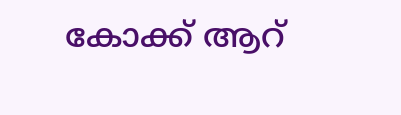കോക്ക്‌ ആറ്‌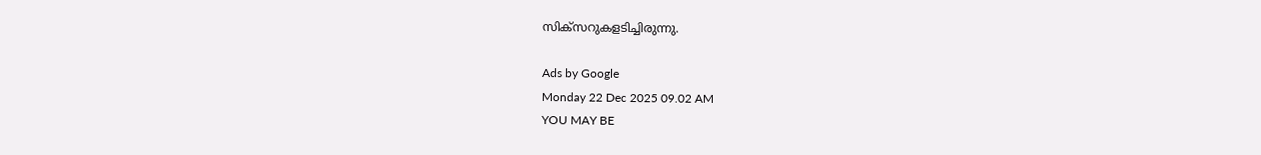സിക്‌സറുകളടിച്ചിരുന്നു.

Ads by Google
Monday 22 Dec 2025 09.02 AM
YOU MAY BE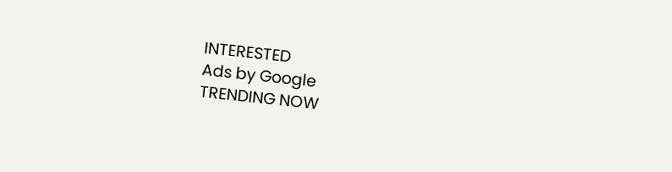INTERESTED
Ads by Google
TRENDING NOW